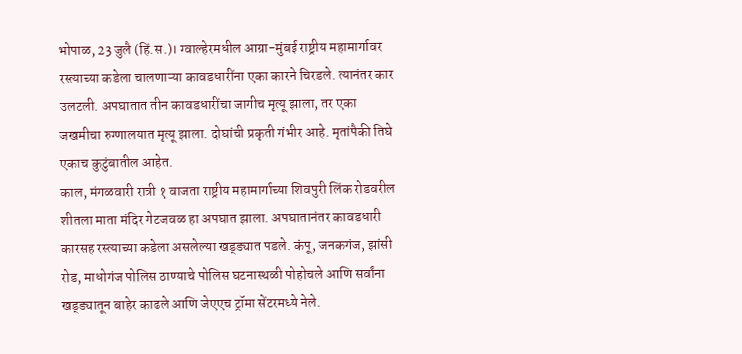भोपाळ, 23 जुलै (हिं.स.)। ग्वाल्हेरमधील आग्रा-मुंबई राष्ट्रीय महामार्गावर रस्त्याच्या कडेला चालणाऱ्या कावडधारींना एका कारने चिरडले. त्यानंतर कार उलटली. अपघातात तीन कावडधारींचा जागीच मृत्यू झाला, तर एका जखमीचा रुग्णालयात मृत्यू झाला. दोघांची प्रकृती गंभीर आहे. मृतांपैकी तिघे एकाच कुटुंबातील आहेत.
काल, मंगळवारी रात्री १ वाजता राष्ट्रीय महामार्गाच्या शिवपुरी लिंक रोडवरील शीतला माता मंदिर गेटजवळ हा अपघात झाला. अपघातानंतर कावडधारी कारसह रस्त्याच्या कडेला असलेल्या खड्ड्यात पडले. कंपू, जनकगंज, झांसी रोड, माधोगंज पोलिस ठाण्याचे पोलिस घटनास्थळी पोहोचले आणि सर्वांना खड्ड्यातून बाहेर काढले आणि जेएएच ट्रॉमा सेंटरमध्ये नेले.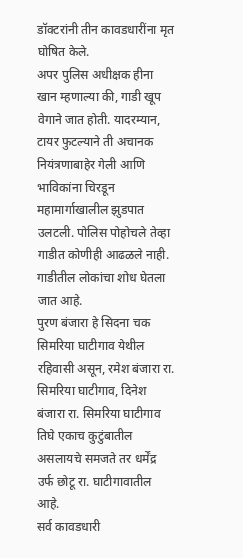डॉक्टरांनी तीन कावडधारींना मृत घोषित केले.
अपर पुलिस अधीक्षक हीना खान म्हणाल्या की, गाडी खूप वेगाने जात होती. यादरम्यान, टायर फुटल्याने ती अचानक नियंत्रणाबाहेर गेली आणि भाविकांना चिरडून महामार्गाखालील झुडपात उलटली. पोलिस पोहोचले तेव्हा गाडीत कोणीही आढळले नाही. गाडीतील लोकांचा शोध घेतला जात आहे.
पुरण बंजारा हे सिदना चक सिमरिया घाटीगाव येथील रहिवासी असून, रमेश बंजारा रा. सिमरिया घाटीगाव, दिनेश बंजारा रा. सिमरिया घाटीगाव तिघे एकाच कुटुंबातील असलायचे समजते तर धर्मेंद्र उर्फ छोटू रा. घाटीगावातील आहे.
सर्व कावडधारी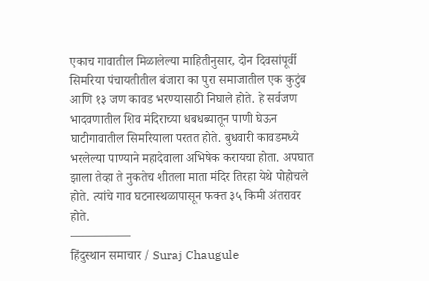एकाच गावातील मिळालेल्या माहितीनुसार, दोन दिवसांपूर्वी सिमरिया पंचायतीतील बंजारा का पुरा समाजातील एक कुटुंब आणि १३ जण कावड भरण्यासाठी निघाले होते. हे सर्वजण भादवणातील शिव मंदिराच्या धबधब्यातून पाणी घेऊन घाटीगावातील सिमरियाला परतत होते. बुधवारी कावडमध्ये भरलेल्या पाण्याने महादेवाला अभिषेक करायचा होता. अपघात झाला तेव्हा ते नुकतेच शीतला माता मंदिर तिरहा येथे पोहोचले होते. त्यांचे गाव घटनास्थळापासून फक्त ३५ किमी अंतरावर होते.
—————
हिंदुस्थान समाचार / Suraj Chaugule